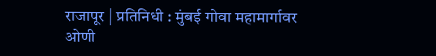राजापूर | प्रतिनिधी : मुंबई गोवा महामार्गावर ओणी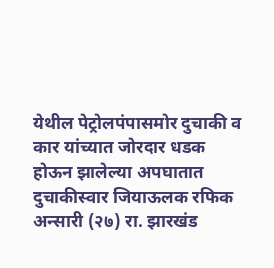येथील पेट्रोलपंपासमोर दुचाकी व कार यांच्यात जोरदार धडक होऊन झालेल्या अपघातात दुचाकीस्वार जियाऊलक रफिक अन्सारी (२७) रा. झारखंड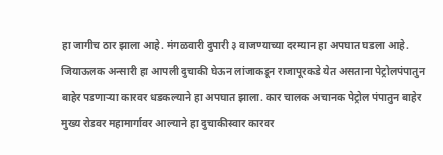हा जागीच ठार झाला आहे. मंगळवारी दुपारी ३ वाजण्याच्या दरम्यान हा अपघात घडला आहे.
जियाऊलक अन्सारी हा आपली दुचाकी घेऊन लांजाकडून राजापूरकडे येत असताना पेट्रोलपंपातुन बाहेर पडणाऱ्या कारवर धडकल्याने हा अपघात झाला. कार चालक अचानक पेट्रोल पंपातुन बाहेर मुख्य रोडवर महामार्गावर आल्याने हा दुचाकीस्वार कारवर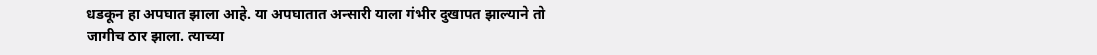धडकून हा अपघात झाला आहे. या अपघातात अन्सारी याला गंभीर दुखापत झाल्याने तो जागीच ठार झाला. त्याच्या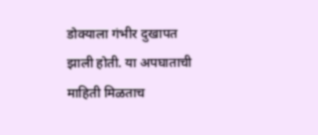डोक्याला गंभीर दुखापत झाली होती. या अपघाताची माहिती मिळताच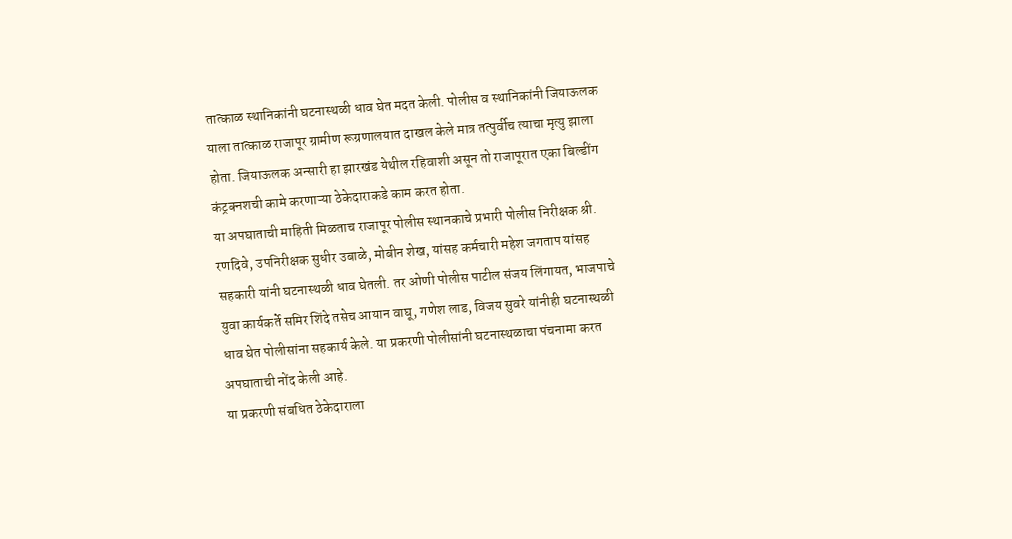तात्काळ स्थानिकांनी घटनास्थळी धाव घेत मदत केली. पोलीस व स्थानिकांनी जियाऊलक याला तात्काळ राजापूर ग्रामीण रूग्रणालयात दाखल केले मात्र तत्पुर्वीच त्याचा मृत्यु झाला होता. जियाऊलक अन्सारी हा झारखंड येथील रहिवाशी असून तो राजापूरात एका बिल्डींग कंट्रक्नशची कामे करणाऱ्या ठेकेदाराकडे काम करत होता.
या अपघाताची माहिती मिळताच राजापूर पोलीस स्थानकाचे प्रभारी पोलीस निरीक्षक श्री. रणदिवे, उपनिरीक्षक सुधीर उबाळे, मोबीन शेख, यांसह कर्मचारी महेश जगताप यांसह सहकारी यांनी घटनास्थळी धाव घेतली. तर ओणी पोलीस पाटील संजय लिंगायत, भाजपाचे युवा कार्यकर्ते समिर शिंदे तसेच आयान वाघू, गणेश लाड, विजय सुवरे यांनीही घटनास्थळी धाव घेत पोलीसांना सहकार्य केले. या प्रकरणी पोलीसांनी घटनास्थळाचा पंचनामा करत अपघाताची नोंद केली आहे.
या प्रकरणी संबधित ठेकेदाराला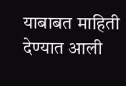याबाबत माहिती देण्यात आली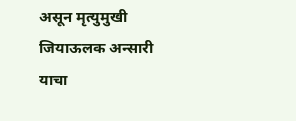असून मृत्युमुखी जियाऊलक अन्सारी याचा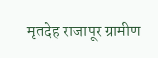मृतदेह राजापूर ग्रामीण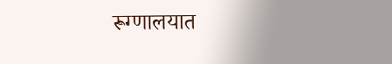रूग्णालयात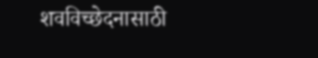शवविच्छेदनासाठी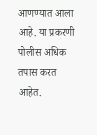आणण्यात आला आहे. या प्रकरणी पोलीस अधिक तपास करत आहेत.